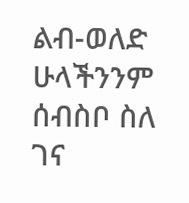ልብ-ወለድ
ሁላችንንም ሰብስቦ ስለ ገና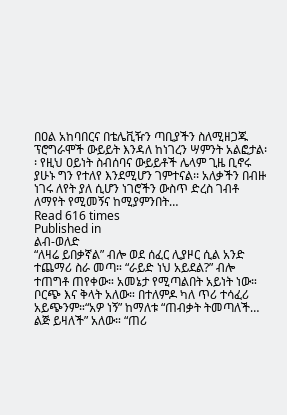በዐል አከባበርና በቴሌቪዥን ጣቢያችን ስለሚዘጋጁ ፕሮግራሞች ውይይት እንዳለ ከነገረን ሣምንት አልፎታል፡፡ የዚህ ዐይነት ስብሰባና ውይይቶች ሌላም ጊዜ ቢኖሩ ያሁኑ ግን የተለየ እንደሚሆን ገምተናል፡፡ አለቃችን በብዙ ነገሩ ለየት ያለ ሲሆን ነገሮችን ውስጥ ድረስ ገብቶ ለማየት የሚመኝና ከሚያምንበት…
Read 616 times
Published in
ልብ-ወለድ
“ለዛሬ ይበቃኛል” ብሎ ወደ ሰፈር ሊያዞር ሲል አንድ ተጨማሪ ስራ መጣ። “ራይድ ነህ አይደል?” ብሎ ተጠግቶ ጠየቀው። አመኔታ የሚጣልበት አይነት ነው። ቦርጭ እና ቅላት አለው። በተለምዶ ካለ ጥሪ ተሳፈሪ አይጭንም።“አዎ ነኝ” ከማለቱ “ጠብቃት ትመጣለች… ልጅ ይዛለች” አለው። “ጠሪ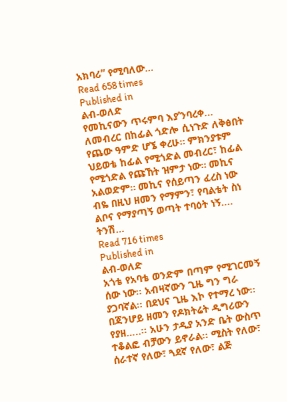አክባሪ” የሚባለው…
Read 658 times
Published in
ልብ-ወለድ
የመኪናውን ጥሩምባ እያ’ንባረቀ... ለመብረር በከፊል ጎድሎ ሲነጉድ ለቅፅበት የጨው ዓምድ ሆኜ ቀረሁ። ምክንያቱም ህይወቴ ከፊል የሚጎድል መብረር፣ ከፊል የሚጎድል የጩኸት ዝምታ ነው። መኪና አልወድም። መኪና የሰይጣን ፈረስ ነው ብዬ በዚህ ዘመን የማምን፣ የባልቴት ስነ ልቦና የማያጣኝ ወጣት ተባዕት ነኝ.... ትንሽ…
Read 716 times
Published in
ልብ-ወለድ
አጎቴ የአባቴ ወንድም በጣም የሚገርመኝ ሰው ነው፡፡ አብዛኛውን ጊዜ ግን ግራ ያጋባኛል፡፡ በደህና ጊዜ እኮ የተማረ ነው፡፡ በጃንሆይ ዘመን የዶክትሬት ዲግሪውን የያዘ…..፡፡ አሁን ታዲያ አንድ ቤት ውስጥ ተቆልፎ ብቻውን ይኖራል፡፡ ሚስት የለው፣ ሰራተኛ የለው፣ ጓደኛ የለው፣ ልጅ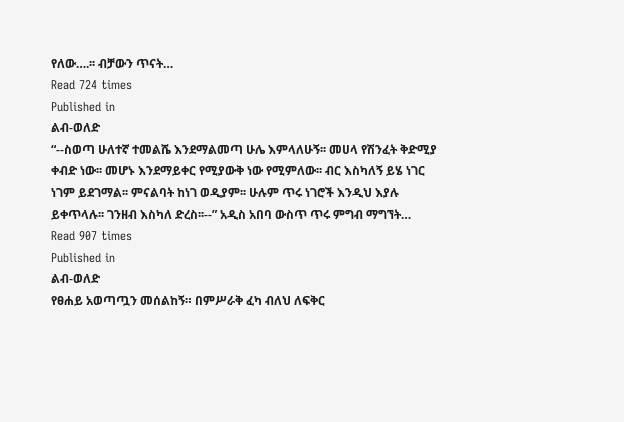የለው….፡፡ ብቻውን ጥናት…
Read 724 times
Published in
ልብ-ወለድ
“--ስወጣ ሁለተኛ ተመልሼ እንደማልመጣ ሁሌ እምላለሁኝ፡፡ መሀላ የሽንፈት ቅድሚያ ቀብድ ነው፡፡ መሆኑ እንደማይቀር የሚያውቅ ነው የሚምለው፡፡ ብር እስካለኝ ይሄ ነገር ነገም ይደገማል፡፡ ምናልባት ከነገ ወዲያም፡፡ ሁሉም ጥሩ ነገሮች እንዲህ እያሉ ይቀጥላሉ፡፡ ገንዘብ እስካለ ድረስ፡፡--” አዲስ አበባ ውስጥ ጥሩ ምግብ ማግኘት…
Read 907 times
Published in
ልብ-ወለድ
የፀሐይ አወጣጧን መሰልከኝ። በምሥራቅ ፈካ ብለህ ለፍቅር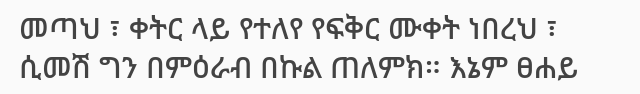መጣህ ፣ ቀትር ላይ የተለየ የፍቅር ሙቀት ነበረህ ፣ ሲመሽ ግን በምዕራብ በኩል ጠለምክ። እኔም ፀሐይ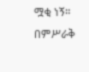ሟቂ ነኝ። በምሥራቅ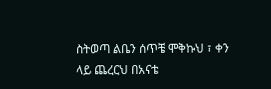ስትወጣ ልቤን ሰጥቼ ሞቅኩህ ፣ ቀን ላይ ጨረርህ በአናቴ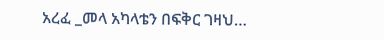አረፈ _መላ አካላቴን በፍቅር ገዛህ…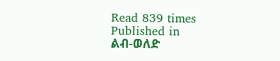Read 839 times
Published in
ልብ-ወለድ